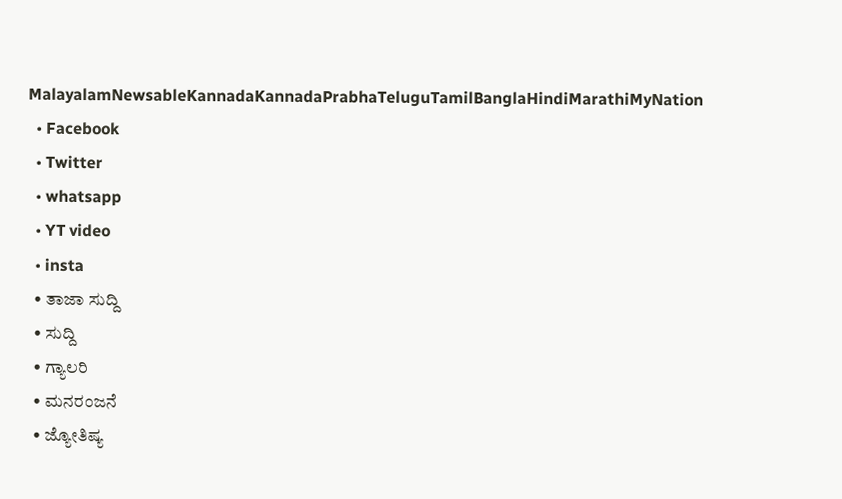MalayalamNewsableKannadaKannadaPrabhaTeluguTamilBanglaHindiMarathiMyNation
  • Facebook
  • Twitter
  • whatsapp
  • YT video
  • insta
  • ತಾಜಾ ಸುದ್ದಿ
  • ಸುದ್ದಿ
  • ಗ್ಯಾಲರಿ
  • ಮನರಂಜನೆ
  • ಜ್ಯೋತಿಷ್ಯ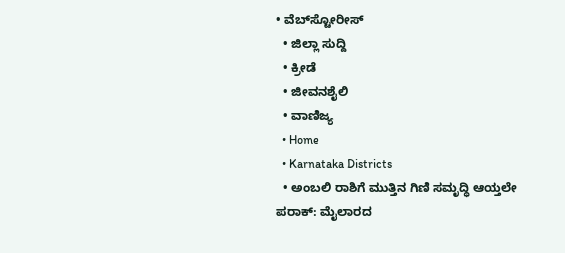• ವೆಬ್‌ಸ್ಟೋರೀಸ್
  • ಜಿಲ್ಲಾ ಸುದ್ದಿ
  • ಕ್ರೀಡೆ
  • ಜೀವನಶೈಲಿ
  • ವಾಣಿಜ್ಯ
  • Home
  • Karnataka Districts
  • ಅಂಬಲಿ ರಾಶಿಗೆ ಮುತ್ತಿನ ಗಿಣಿ ಸಮೃದ್ಧಿ ಆಯ್ತಲೇ ಪರಾಕ್: ಮೈಲಾರದ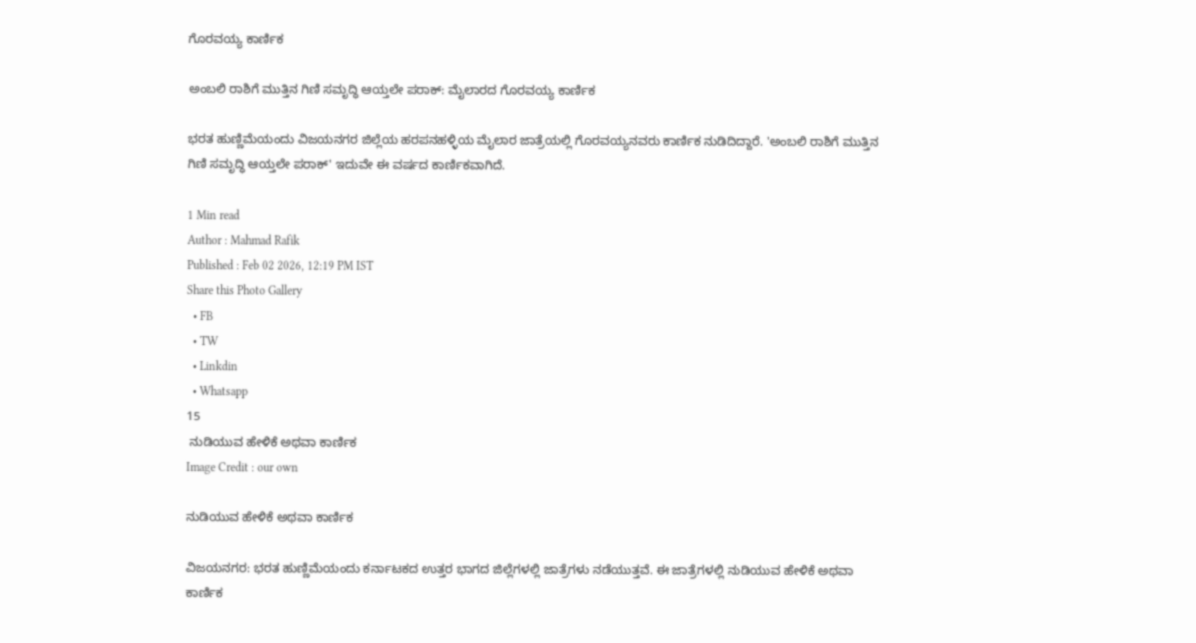ಗೊರವಯ್ಯ ಕಾರ್ಣಿಕ

ಅಂಬಲಿ ರಾಶಿಗೆ ಮುತ್ತಿನ ಗಿಣಿ ಸಮೃದ್ಧಿ ಆಯ್ತಲೇ ಪರಾಕ್: ಮೈಲಾರದ ಗೊರವಯ್ಯ ಕಾರ್ಣಿಕ

ಭರತ ಹುಣ್ಣಿಮೆಯಂದು ವಿಜಯನಗರ ಜಿಲ್ಲೆಯ ಹರಪನಹಳ್ಳಿಯ ಮೈಲಾರ ಜಾತ್ರೆಯಲ್ಲಿ ಗೊರವಯ್ಯನವರು ಕಾರ್ಣಿಕ ನುಡಿದಿದ್ದಾರೆ. 'ಅಂಬಲಿ ರಾಶಿಗೆ ಮುತ್ತಿನ ಗಿಣಿ ಸಮೃದ್ಧಿ ಆಯ್ತಲೇ ಪರಾಕ್' ಇದುವೇ ಈ ವರ್ಷದ ಕಾರ್ಣಿಕವಾಗಿದೆ.

1 Min read
Author : Mahmad Rafik
Published : Feb 02 2026, 12:19 PM IST
Share this Photo Gallery
  • FB
  • TW
  • Linkdin
  • Whatsapp
15
 ನುಡಿಯುವ ಹೇಳಿಕೆ ಅಥವಾ ಕಾರ್ಣಿಕ
Image Credit : our own

ನುಡಿಯುವ ಹೇಳಿಕೆ ಅಥವಾ ಕಾರ್ಣಿಕ

ವಿಜಯನಗರ: ಭರತ ಹುಣ್ಣಿಮೆಯಂದು ಕರ್ನಾಟಕದ ಉತ್ತರ ಭಾಗದ ಜಿಲ್ಲೆಗಳಲ್ಲಿ ಜಾತ್ರೆಗಳು ನಡೆಯುತ್ತವೆ. ಈ ಜಾತ್ರೆಗಳಲ್ಲಿ ನುಡಿಯುವ ಹೇಳಿಕೆ ಅಥವಾ ಕಾರ್ಣಿಕ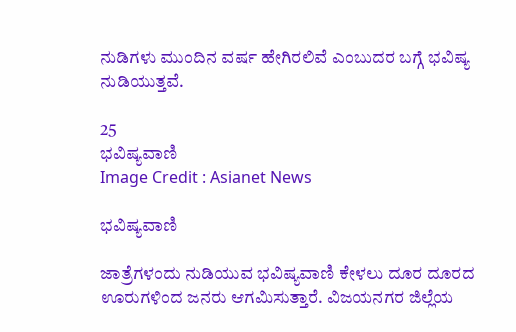ನುಡಿಗಳು ಮುಂದಿನ ವರ್ಷ ಹೇಗಿರಲಿವೆ ಎಂಬುದರ ಬಗ್ಗೆ ಭವಿಷ್ಯ ನುಡಿಯುತ್ತವೆ.

25
ಭವಿಷ್ಯವಾಣಿ
Image Credit : Asianet News

ಭವಿಷ್ಯವಾಣಿ

ಜಾತ್ರೆಗಳಂದು ನುಡಿಯುವ ಭವಿಷ್ಯವಾಣಿ ಕೇಳಲು ದೂರ ದೂರದ ಊರುಗಳಿಂದ ಜನರು ಆಗಮಿಸುತ್ತಾರೆ. ವಿಜಯನಗರ ಜಿಲ್ಲೆಯ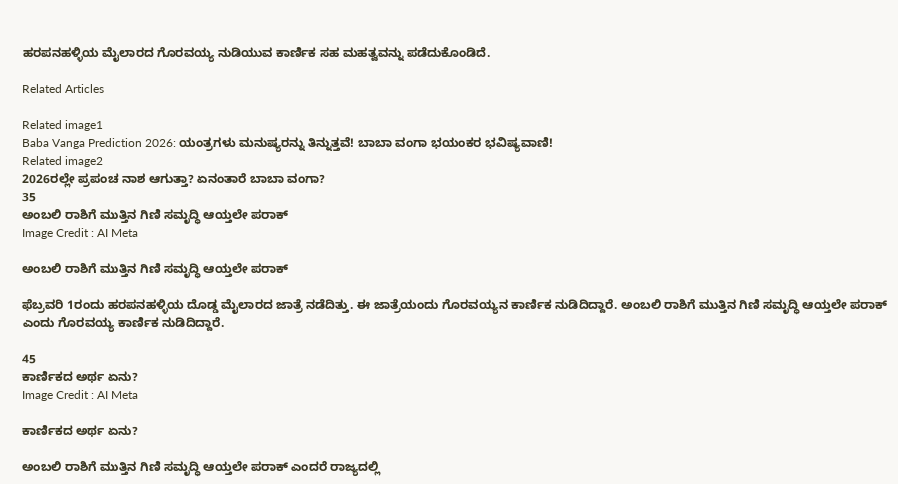ಹರಪನಹಳ್ಳಿಯ ಮೈಲಾರದ ಗೊರವಯ್ಯ ನುಡಿಯುವ ಕಾರ್ಣಿಕ ಸಹ ಮಹತ್ವವನ್ನು ಪಡೆದುಕೊಂಡಿದೆ.

Related Articles

Related image1
Baba Vanga Prediction 2026: ಯಂತ್ರಗಳು ಮನುಷ್ಯರನ್ನು ತಿನ್ನುತ್ತವೆ! ಬಾಬಾ ವಂಗಾ ಭಯಂಕರ ಭವಿಷ್ಯವಾಣಿ!
Related image2
2026ರಲ್ಲೇ ಪ್ರಪಂಚ ನಾಶ ಆಗುತ್ತಾ? ಏನಂತಾರೆ ಬಾಬಾ ವಂಗಾ?
35
ಅಂಬಲಿ ರಾಶಿಗೆ ಮುತ್ತಿನ ಗಿಣಿ ಸಮೃದ್ಧಿ ಆಯ್ತಲೇ ಪರಾಕ್
Image Credit : AI Meta

ಅಂಬಲಿ ರಾಶಿಗೆ ಮುತ್ತಿನ ಗಿಣಿ ಸಮೃದ್ಧಿ ಆಯ್ತಲೇ ಪರಾಕ್

ಫೆಬ್ರವರಿ 1ರಂದು ಹರಪನಹಳ್ಳಿಯ ದೊಡ್ಡ ಮೈಲಾರದ ಜಾತ್ರೆ ನಡೆದಿತ್ತು. ಈ ಜಾತ್ರೆಯಂದು ಗೊರವಯ್ಯನ ಕಾರ್ಣಿಕ ನುಡಿದಿದ್ದಾರೆ. ಅಂಬಲಿ ರಾಶಿಗೆ ಮುತ್ತಿನ ಗಿಣಿ ಸಮೃದ್ಧಿ ಆಯ್ತಲೇ ಪರಾಕ್ ಎಂದು ಗೊರವಯ್ಯ ಕಾರ್ಣಿಕ ನುಡಿದಿದ್ದಾರೆ.

45
ಕಾರ್ಣಿಕದ ಅರ್ಥ ಏನು?
Image Credit : AI Meta

ಕಾರ್ಣಿಕದ ಅರ್ಥ ಏನು?

ಅಂಬಲಿ ರಾಶಿಗೆ ಮುತ್ತಿನ ಗಿಣಿ ಸಮೃದ್ಧಿ ಆಯ್ತಲೇ ಪರಾಕ್ ಎಂದರೆ ರಾಜ್ಯದಲ್ಲಿ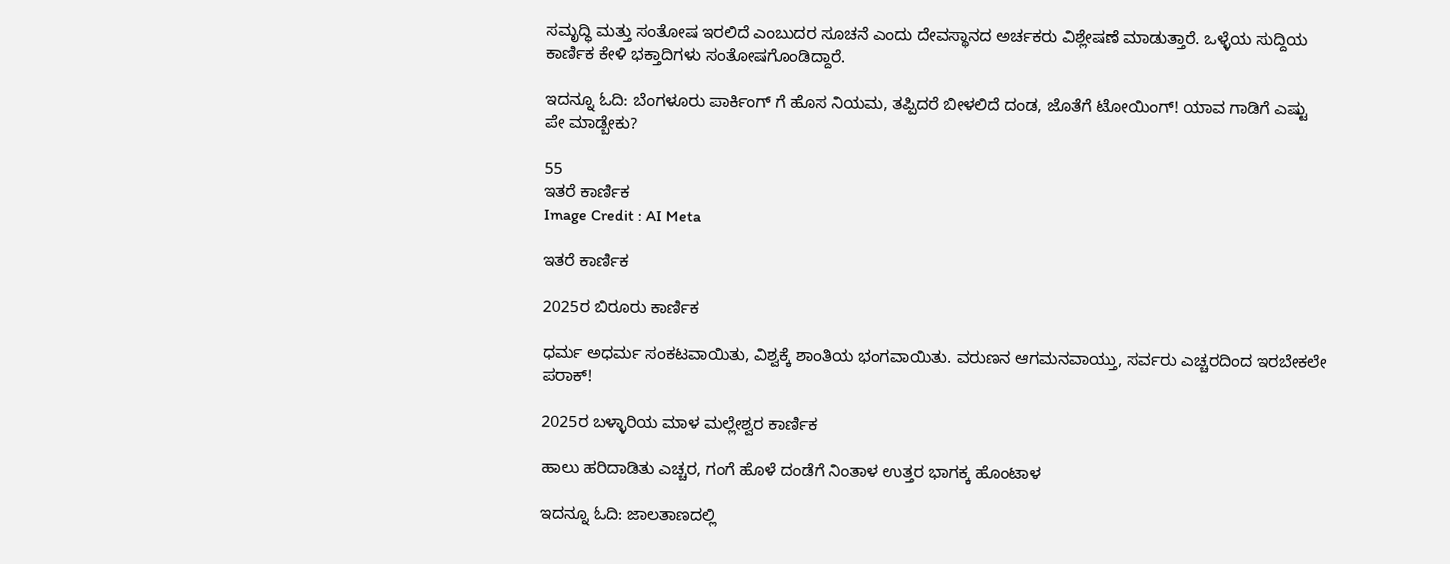ಸಮೃದ್ಧಿ ಮತ್ತು ಸಂತೋಷ ಇರಲಿದೆ ಎಂಬುದರ ಸೂಚನೆ ಎಂದು ದೇವಸ್ಥಾನದ ಅರ್ಚಕರು ವಿಶ್ಲೇಷಣೆ ಮಾಡುತ್ತಾರೆ. ಒಳ್ಳೆಯ ಸುದ್ದಿಯ ಕಾರ್ಣಿಕ ಕೇಳಿ ಭಕ್ತಾದಿಗಳು ಸಂತೋಷಗೊಂಡಿದ್ದಾರೆ.

ಇದನ್ನೂ ಓದಿ: ಬೆಂಗಳೂರು ಪಾರ್ಕಿಂಗ್ ಗೆ ಹೊಸ ನಿಯಮ, ತಪ್ಪಿದರೆ ಬೀಳಲಿದೆ ದಂಡ, ಜೊತೆಗೆ ಟೋಯಿಂಗ್! ಯಾವ ಗಾಡಿಗೆ ಎಷ್ಟು ಪೇ ಮಾಡ್ಬೇಕು?

55
ಇತರೆ ಕಾರ್ಣಿಕ
Image Credit : AI Meta

ಇತರೆ ಕಾರ್ಣಿಕ

2025ರ ಬಿರೂರು ಕಾರ್ಣಿಕ

ಧರ್ಮ ಅಧರ್ಮ ಸಂಕಟವಾಯಿತು, ವಿಶ್ವಕ್ಕೆ ಶಾಂತಿಯ ಭಂಗವಾಯಿತು. ವರುಣನ ಆಗಮನವಾಯ್ತು, ಸರ್ವರು ಎಚ್ಚರದಿಂದ ಇರಬೇಕಲೇ ಪರಾಕ್!

2025ರ ಬಳ್ಳಾರಿಯ ಮಾಳ ಮಲ್ಲೇಶ್ವರ ಕಾರ್ಣಿಕ

ಹಾಲು ಹರಿದಾಡಿತು ಎಚ್ಚರ, ಗಂಗೆ ಹೊಳೆ ದಂಡೆಗೆ ನಿಂತಾಳ ಉತ್ತರ ಭಾಗಕ್ಕ ಹೊಂಟಾಳ

ಇದನ್ನೂ ಓದಿ: ಜಾಲತಾಣದಲ್ಲಿ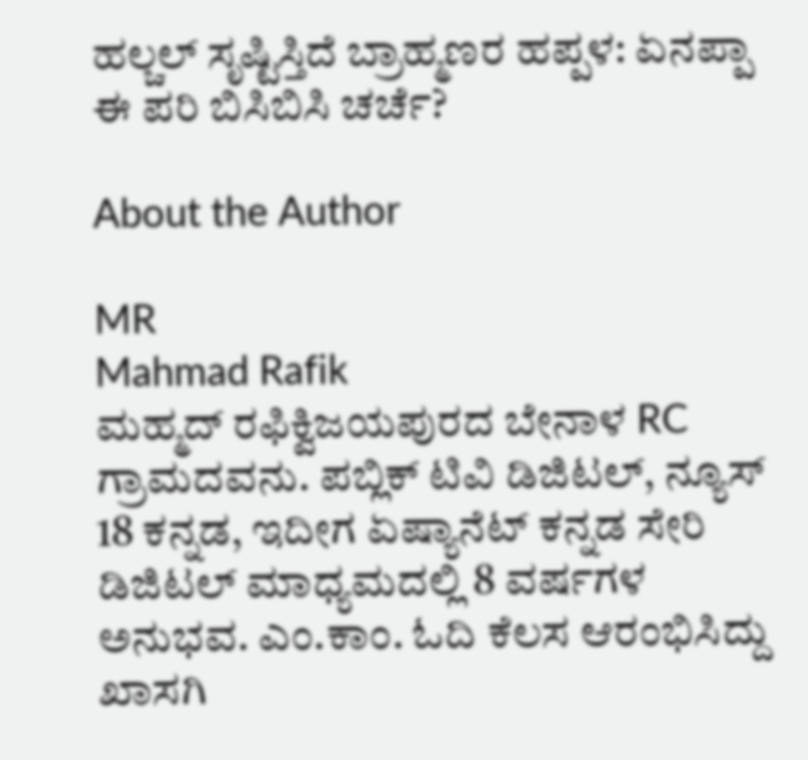ಹಲ್ಚಲ್ ಸೃಷ್ಟಿಸ್ತಿದೆ ಬ್ರಾಹ್ಮಣರ ಹಪ್ಪಳ: ಏನಪ್ಪಾ ಈ ಪರಿ ಬಿಸಿಬಿಸಿ ಚರ್ಚೆ?

About the Author

MR
Mahmad Rafik
ಮಹ್ಮದ್ ರಫಿಕ್ವಿಜಯಪುರದ ಬೇನಾಳ RC ಗ್ರಾಮದವನು. ಪಬ್ಲಿಕ್ ಟಿವಿ ಡಿಜಿಟಲ್, ನ್ಯೂಸ್ 18 ಕನ್ನಡ, ಇದೀಗ ಏಷ್ಯಾನೆಟ್ ಕನ್ನಡ ಸೇರಿ ಡಿಜಿಟಲ್ ಮಾಧ್ಯಮದಲ್ಲಿ 8 ವರ್ಷಗಳ ಅನುಭವ. ಎಂ.ಕಾಂ. ಓದಿ ಕೆಲಸ ಆರಂಭಿಸಿದ್ದು ಖಾಸಗಿ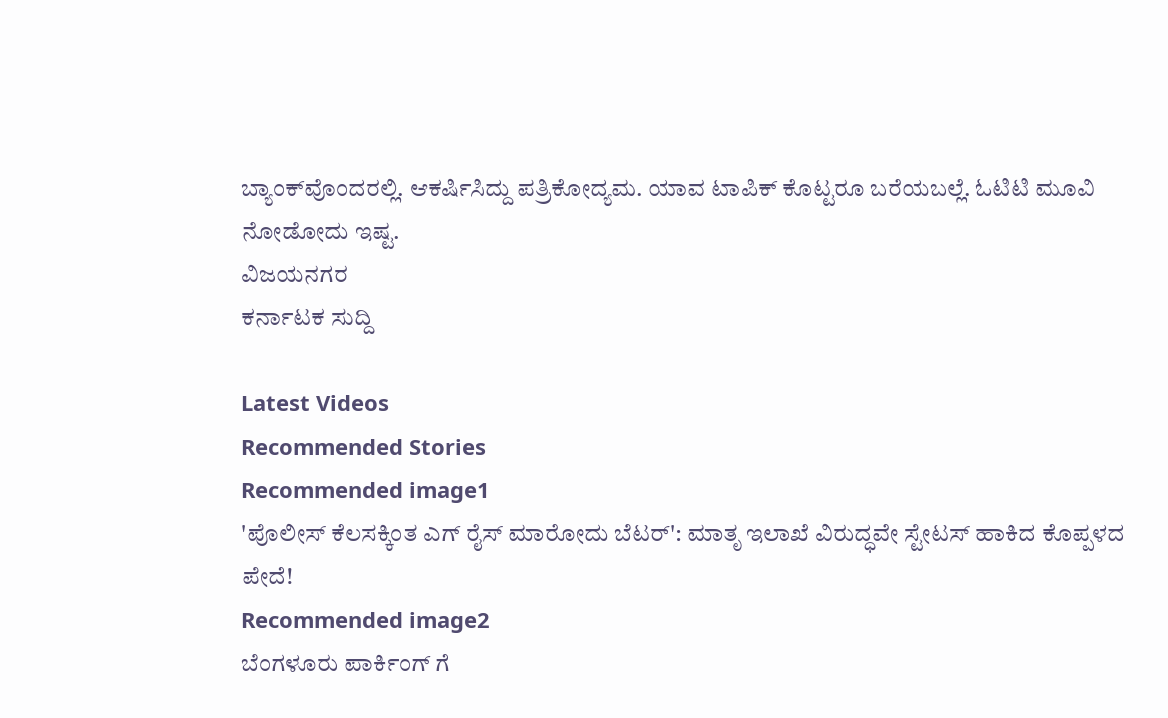ಬ್ಯಾಂಕ್‌ವೊಂದರಲ್ಲಿ. ಆಕರ್ಷಿಸಿದ್ದು ಪತ್ರಿಕೋದ್ಯಮ. ಯಾವ ಟಾಪಿಕ್ ಕೊಟ್ಟರೂ ಬರೆಯಬಲ್ಲೆ. ಓಟಿಟಿ ಮೂವಿ ನೋಡೋದು ಇಷ್ಟ.
ವಿಜಯನಗರ
ಕರ್ನಾಟಕ ಸುದ್ದಿ

Latest Videos
Recommended Stories
Recommended image1
'ಪೊಲೀಸ್ ಕೆಲಸಕ್ಕಿಂತ ಎಗ್ ರೈಸ್ ಮಾರೋದು ಬೆಟರ್': ಮಾತೃ ಇಲಾಖೆ ವಿರುದ್ಧವೇ ಸ್ಟೇಟಸ್ ಹಾಕಿದ ಕೊಪ್ಪಳದ ಪೇದೆ!
Recommended image2
ಬೆಂಗಳೂರು ಪಾರ್ಕಿಂಗ್ ಗೆ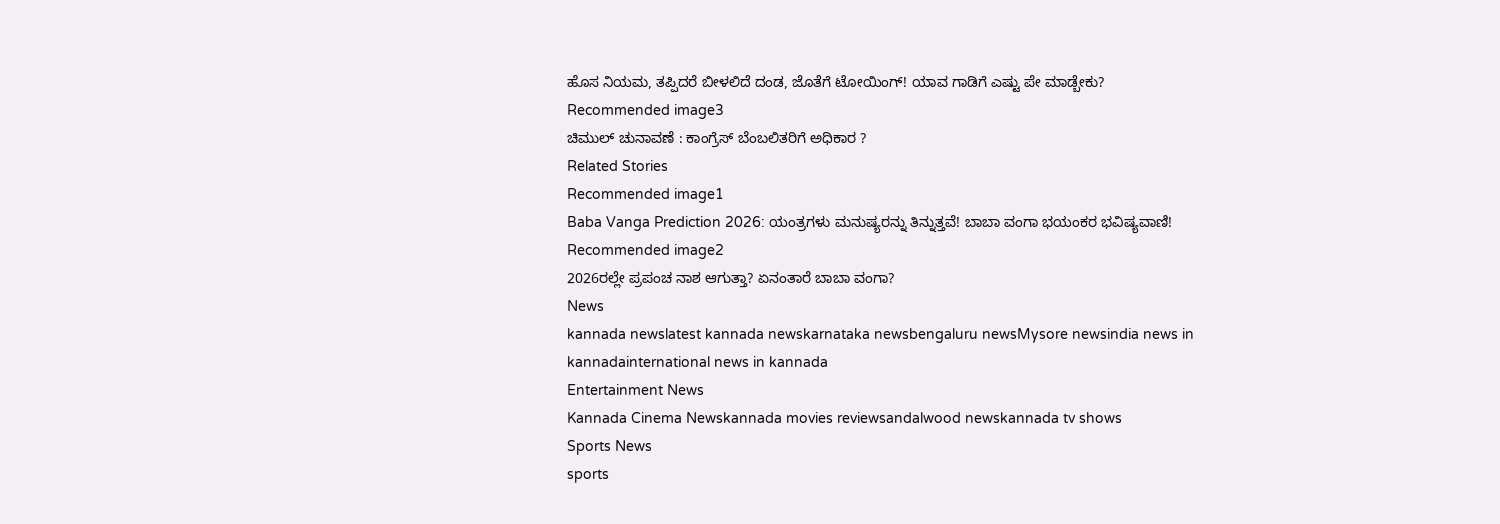ಹೊಸ ನಿಯಮ, ತಪ್ಪಿದರೆ ಬೀಳಲಿದೆ ದಂಡ, ಜೊತೆಗೆ ಟೋಯಿಂಗ್! ಯಾವ ಗಾಡಿಗೆ ಎಷ್ಟು ಪೇ ಮಾಡ್ಬೇಕು?
Recommended image3
ಚಿಮುಲ್ ಚುನಾವಣೆ : ಕಾಂಗ್ರೆಸ್‌ ಬೆಂಬಲಿತರಿಗೆ ಅಧಿಕಾರ ?
Related Stories
Recommended image1
Baba Vanga Prediction 2026: ಯಂತ್ರಗಳು ಮನುಷ್ಯರನ್ನು ತಿನ್ನುತ್ತವೆ! ಬಾಬಾ ವಂಗಾ ಭಯಂಕರ ಭವಿಷ್ಯವಾಣಿ!
Recommended image2
2026ರಲ್ಲೇ ಪ್ರಪಂಚ ನಾಶ ಆಗುತ್ತಾ? ಏನಂತಾರೆ ಬಾಬಾ ವಂಗಾ?
News
kannada newslatest kannada newskarnataka newsbengaluru newsMysore newsindia news in kannadainternational news in kannada
Entertainment News
Kannada Cinema Newskannada movies reviewsandalwood newskannada tv shows
Sports News
sports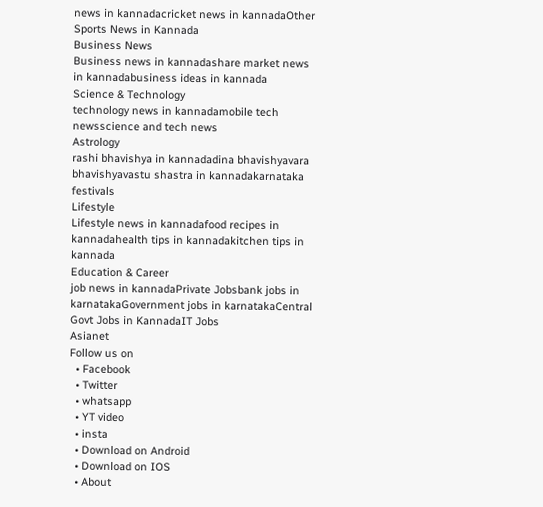news in kannadacricket news in kannadaOther Sports News in Kannada
Business News
Business news in kannadashare market news in kannadabusiness ideas in kannada
Science & Technology
technology news in kannadamobile tech newsscience and tech news
Astrology
rashi bhavishya in kannadadina bhavishyavara bhavishyavastu shastra in kannadakarnataka festivals
Lifestyle
Lifestyle news in kannadafood recipes in kannadahealth tips in kannadakitchen tips in kannada
Education & Career
job news in kannadaPrivate Jobsbank jobs in karnatakaGovernment jobs in karnatakaCentral Govt Jobs in KannadaIT Jobs
Asianet
Follow us on
  • Facebook
  • Twitter
  • whatsapp
  • YT video
  • insta
  • Download on Android
  • Download on IOS
  • About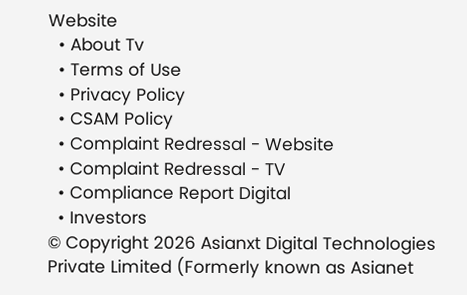Website
  • About Tv
  • Terms of Use
  • Privacy Policy
  • CSAM Policy
  • Complaint Redressal - Website
  • Complaint Redressal - TV
  • Compliance Report Digital
  • Investors
© Copyright 2026 Asianxt Digital Technologies Private Limited (Formerly known as Asianet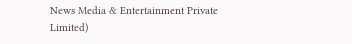News Media & Entertainment Private Limited)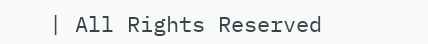| All Rights Reserved